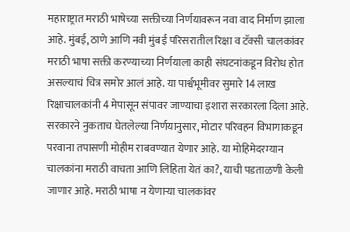महाराष्ट्रात मराठी भाषेच्या सक्तीच्या निर्णयावरून नवा वाद निर्माण झाला आहे. मुंबई, ठाणे आणि नवी मुंबई परिसरातील रिक्षा व टॅक्सी चालकांवर मराठी भाषा सक्ती करण्याच्या निर्णयाला काही संघटनांकडून विरोध होत असल्याचं चित्र समोर आलं आहे. या पार्श्वभूमीवर सुमारे 14 लाख रिक्षाचालकांनी 4 मेपासून संपावर जाण्याचा इशारा सरकारला दिला आहे. सरकारने नुकताच घेतलेल्या निर्णयानुसार, मोटार परिवहन विभागाकडून परवाना तपासणी मोहीम राबवण्यात येणार आहे. या मोहिमेदरम्यान चालकांना मराठी वाचता आणि लिहिता येतं का?, याची पडताळणी केली जाणार आहे. मराठी भाषा न येणाऱ्या चालकांवर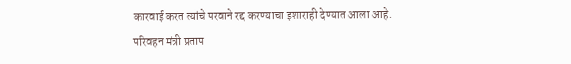कारवाई करत त्यांचे परवाने रद्द करण्याचा इशाराही देण्यात आला आहे.
परिवहन मंत्री प्रताप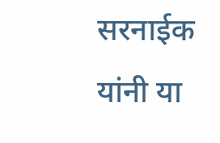सरनाईक यांनी या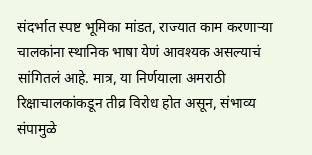संदर्भात स्पष्ट भूमिका मांडत, राज्यात काम करणाऱ्या चालकांना स्थानिक भाषा येणं आवश्यक असल्याचं सांगितलं आहे. मात्र, या निर्णयाला अमराठी रिक्षाचालकांकडून तीव्र विरोध होत असून, संभाव्य संपामुळे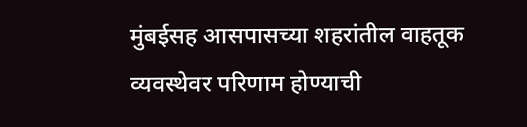मुंबईसह आसपासच्या शहरांतील वाहतूक व्यवस्थेवर परिणाम होण्याची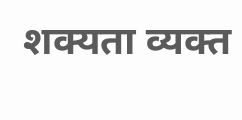शक्यता व्यक्त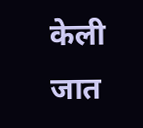केली जात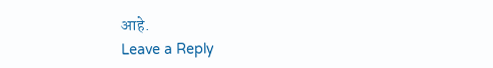आहे.
Leave a Reply